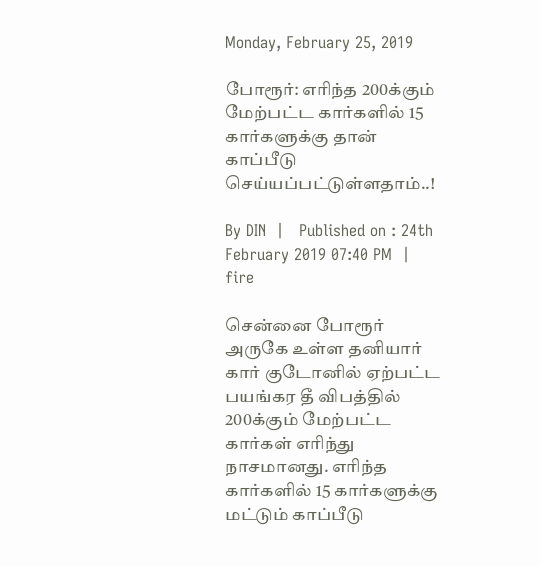Monday, February 25, 2019

போரூர்: எரிந்த 200க்கும் மேற்பட்ட கார்களில் 15 கார்களுக்கு தான் காப்பீடு செய்யப்பட்டுள்ளதாம்..!

By DIN  |   Published on : 24th February 2019 07:40 PM  |
fire

சென்னை போரூர் அருகே உள்ள தனியார் கார் குடோனில் ஏற்பட்ட பயங்கர தீ விபத்தில் 200க்கும் மேற்பட்ட கார்கள் எரிந்து நாசமானது. எரிந்த கார்களில் 15 கார்களுக்கு மட்டும் காப்பீடு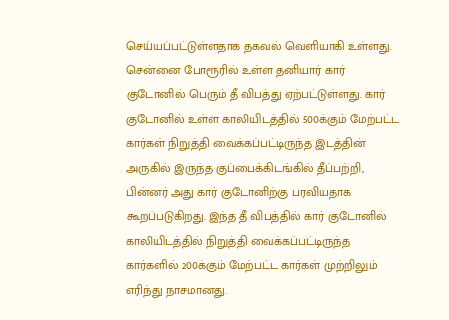செய்யப்பட்டுள்ளதாக தகவல் வெளியாகி உள்ளது.
சென்னை போரூரில் உள்ள தனியார் கார் குடோனில் பெரும் தீ விபத்து ஏற்பட்டுள்ளது. கார் குடோனில் உள்ள காலியிடத்தில் 500க்கும் மேற்பட்ட கார்கள் நிறுத்தி வைக்கப்பட்டிருந்த இடத்தின் அருகில் இருந்த குப்பைக்கிடங்கில் தீப்பற்றி, பின்னர் அது கார் குடோனிற்கு பரவியதாக கூறப்படுகிறது. இந்த தீ விபத்தில் கார் குடோனில் காலியிடத்தில் நிறுத்தி வைக்கப்பட்டிருந்த கார்களில் 200க்கும் மேற்பட்ட கார்கள் முற்றிலும் எரிந்து நாசமானது.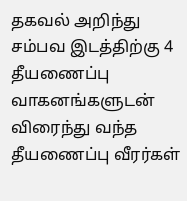தகவல் அறிந்து சம்பவ இடத்திற்கு 4 தீயணைப்பு வாகனங்களுடன் விரைந்து வந்த தீயணைப்பு வீரர்கள்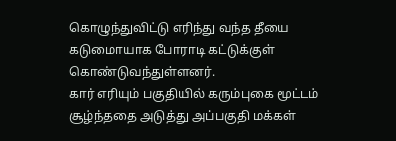கொழுந்துவிட்டு எரிந்து வந்த தீயை கடுமைாயாக போராடி கட்டுக்குள் கொண்டுவந்துள்ளனர்.
கார் எரியும் பகுதியில் கரும்புகை மூட்டம் சூழ்ந்ததை அடுத்து அப்பகுதி மக்கள்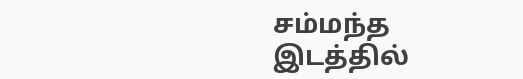சம்மந்த இடத்தில்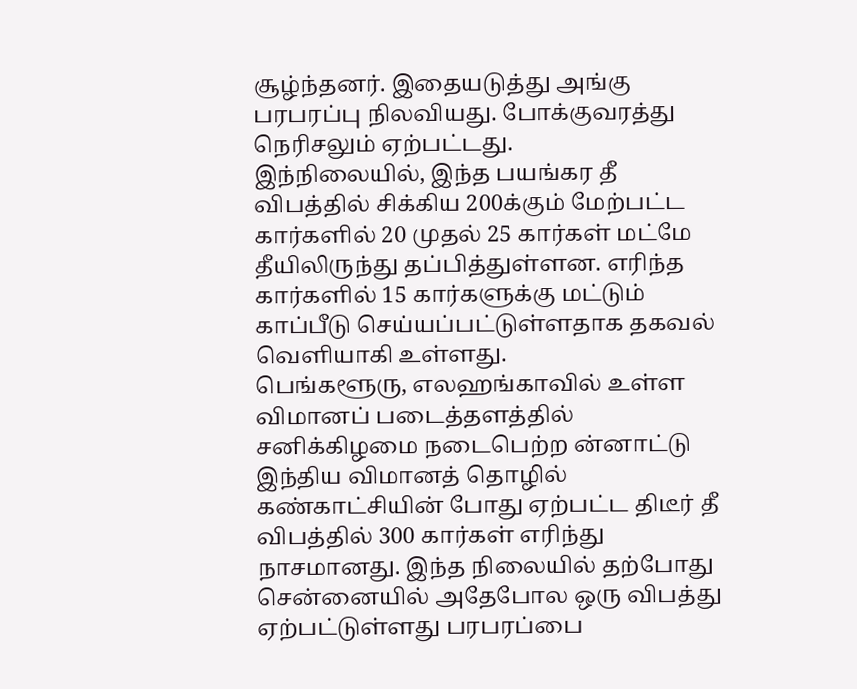சூழ்ந்தனர். இதையடுத்து அங்கு பரபரப்பு நிலவியது. போக்குவரத்து நெரிசலும் ஏற்பட்டது.
இந்நிலையில், இந்த பயங்கர தீ விபத்தில் சிக்கிய 200க்கும் மேற்பட்ட கார்களில் 20 முதல் 25 கார்கள் மட்மே தீயிலிருந்து தப்பித்துள்ளன. எரிந்த கார்களில் 15 கார்களுக்கு மட்டும் காப்பீடு செய்யப்பட்டுள்ளதாக தகவல் வெளியாகி உள்ளது.
பெங்களூரு, எலஹங்காவில் உள்ள விமானப் படைத்தளத்தில் சனிக்கிழமை நடைபெற்ற ன்னாட்டு இந்திய விமானத் தொழில் கண்காட்சியின் போது ஏற்பட்ட திடீர் தீ விபத்தில் 300 கார்கள் எரிந்து நாசமானது. இந்த நிலையில் தற்போது சென்னையில் அதேபோல ஒரு விபத்து ஏற்பட்டுள்ளது பரபரப்பை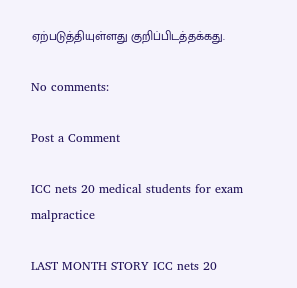ஏற்படுத்தியுள்ளது குறிப்பிடத்தக்கது.

No comments:

Post a Comment

ICC nets 20 medical students for exam malpractice

LAST MONTH STORY ICC nets 20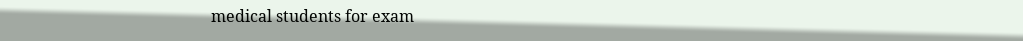medical students for exam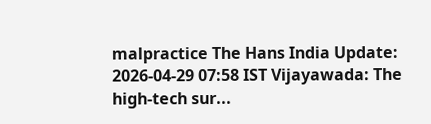malpractice The Hans India Update: 2026-04-29 07:58 IST Vijayawada: The high-tech sur...